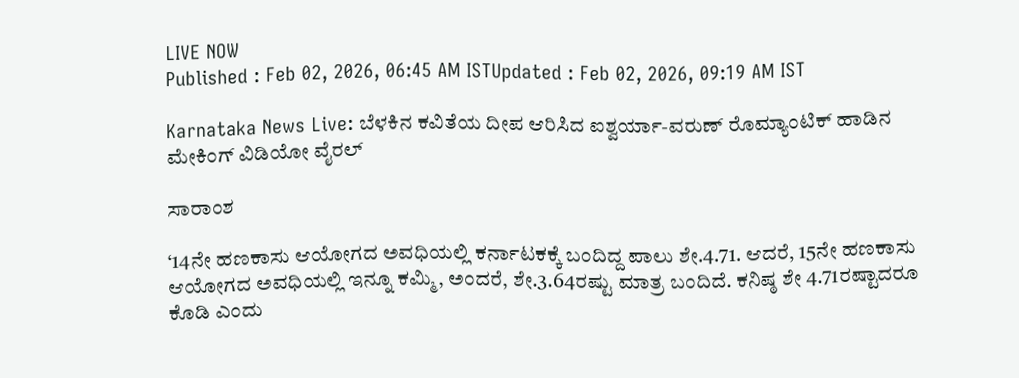LIVE NOW
Published : Feb 02, 2026, 06:45 AM ISTUpdated : Feb 02, 2026, 09:19 AM IST

Karnataka News Live: ಬೆಳಕಿನ ಕವಿತೆಯ ದೀಪ ಆರಿಸಿದ ಐಶ್ವರ್ಯಾ-ವರುಣ್ ರೊಮ್ಯಾಂಟಿಕ್ ಹಾಡಿನ ಮೇಕಿಂಗ್ ವಿಡಿಯೋ ವೈರಲ್

ಸಾರಾಂಶ

‘14ನೇ ಹಣಕಾಸು ಆಯೋಗದ ಅವಧಿಯಲ್ಲಿ ಕರ್ನಾಟಕಕ್ಕೆ ಬಂದಿದ್ದ ಪಾಲು ಶೇ.4.71. ಆದರೆ, 15ನೇ ಹಣಕಾಸು ಆಯೋಗದ ಅವಧಿಯಲ್ಲಿ ಇನ್ನೂ ಕಮ್ಮಿ, ಅಂದರೆ, ಶೇ.3.64ರಷ್ಟು ಮಾತ್ರ ಬಂದಿದೆ. ಕನಿಷ್ಠ ಶೇ 4.71ರಷ್ಟಾದರೂ ಕೊಡಿ ಎಂದು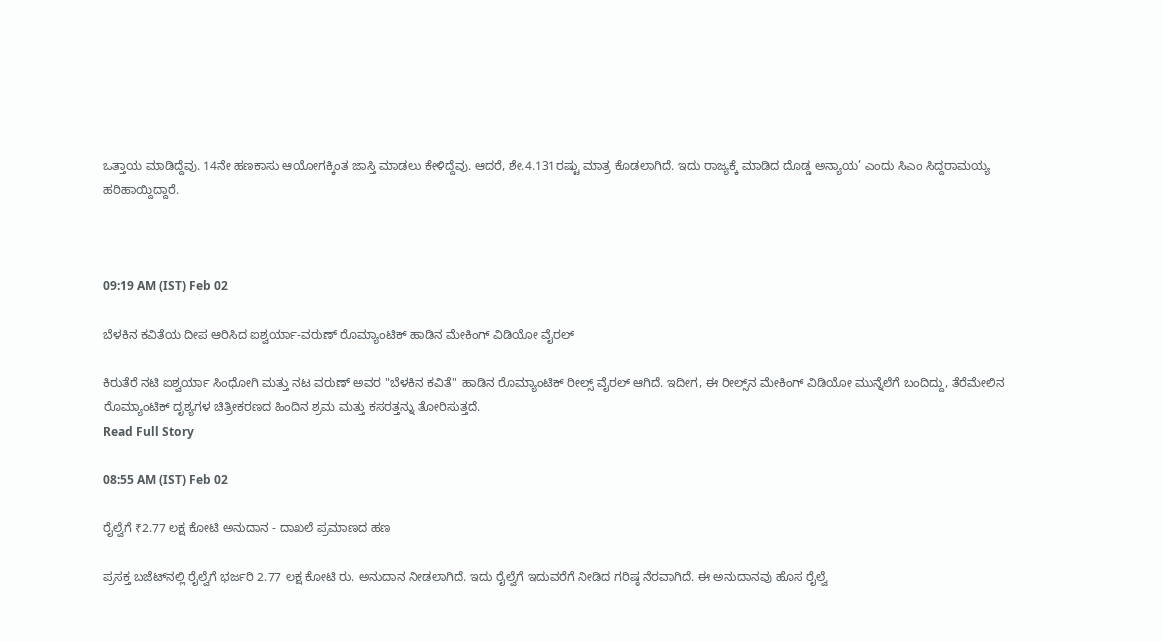ಒತ್ತಾಯ ಮಾಡಿದ್ದೆವು. 14ನೇ ಹಣಕಾಸು ಆಯೋಗಕ್ಕಿಂತ ಜಾಸ್ತಿ ಮಾಡಲು ಕೇಳಿದ್ದೆವು. ಆದರೆ, ಶೇ.4.131ರಷ್ಟು ಮಾತ್ರ ಕೊಡಲಾಗಿದೆ. ಇದು ರಾಜ್ಯಕ್ಕೆ ಮಾಡಿದ ದೊಡ್ಡ ಅನ್ಯಾಯ’ ಎಂದು ಸಿಎಂ ಸಿದ್ದರಾಮಯ್ಯ ಹರಿಹಾಯ್ದಿದ್ದಾರೆ.



09:19 AM (IST) Feb 02

ಬೆಳಕಿನ ಕವಿತೆಯ ದೀಪ ಆರಿಸಿದ ಐಶ್ವರ್ಯಾ-ವರುಣ್ ರೊಮ್ಯಾಂಟಿಕ್ ಹಾಡಿನ ಮೇಕಿಂಗ್ ವಿಡಿಯೋ ವೈರಲ್

ಕಿರುತೆರೆ ನಟಿ ಐಶ್ವರ್ಯಾ ಸಿಂಧೋಗಿ ಮತ್ತು ನಟ ವರುಣ್ ಅವರ "ಬೆಳಕಿನ ಕವಿತೆ" ಹಾಡಿನ ರೊಮ್ಯಾಂಟಿಕ್ ರೀಲ್ಸ್ ವೈರಲ್ ಆಗಿದೆ. ಇದೀಗ, ಈ ರೀಲ್ಸ್‌ನ ಮೇಕಿಂಗ್ ವಿಡಿಯೋ ಮುನ್ನೆಲೆಗೆ ಬಂದಿದ್ದು, ತೆರೆಮೇಲಿನ ರೊಮ್ಯಾಂಟಿಕ್ ದೃಶ್ಯಗಳ ಚಿತ್ರೀಕರಣದ ಹಿಂದಿನ ಶ್ರಮ ಮತ್ತು ಕಸರತ್ತನ್ನು ತೋರಿಸುತ್ತದೆ.
Read Full Story

08:55 AM (IST) Feb 02

ರೈಲ್ವೆಗೆ ₹2.77 ಲಕ್ಷ ಕೋಟಿ ಅನುದಾನ - ದಾಖಲೆ ಪ್ರಮಾಣದ ಹಣ

ಪ್ರಸಕ್ತ ಬಜೆಟ್‌ನಲ್ಲಿ ರೈಲ್ವೆಗೆ ಭರ್ಜರಿ 2.77 ಲಕ್ಷ ಕೋಟಿ ರು. ಅನುದಾನ ನೀಡಲಾಗಿದೆ. ಇದು ರೈಲ್ವೆಗೆ ಇದುವರೆಗೆ ನೀಡಿದ ಗರಿಷ್ಠ ನೆರವಾಗಿದೆ. ಈ ಅನುದಾನವು ಹೊಸ ರೈಲ್ವೆ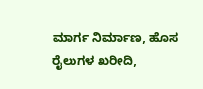ಮಾರ್ಗ ನಿರ್ಮಾಣ, ಹೊಸ ರೈಲುಗಳ ಖರೀದಿ,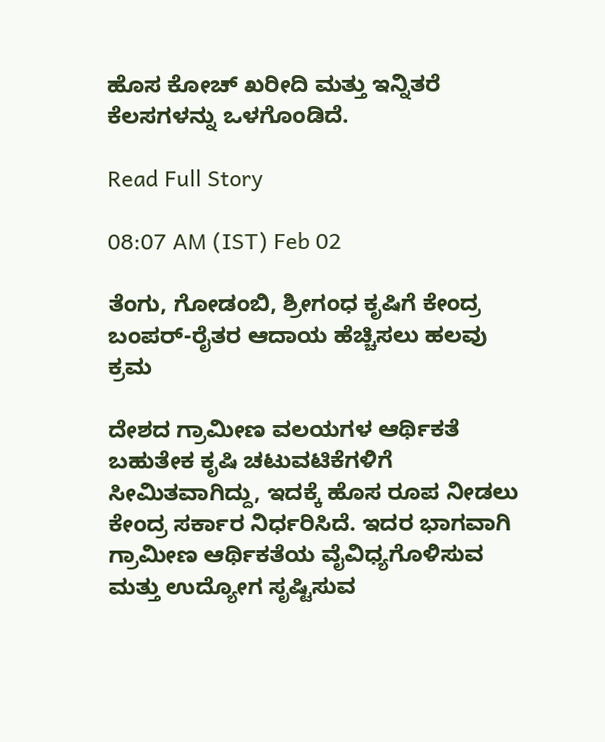ಹೊಸ ಕೋಚ್‌ ಖರೀದಿ ಮತ್ತು ಇನ್ನಿತರೆ ಕೆಲಸಗಳನ್ನು ಒಳಗೊಂಡಿದೆ.

Read Full Story

08:07 AM (IST) Feb 02

ತೆಂಗು, ಗೋಡಂಬಿ, ಶ್ರೀಗಂಧ ಕೃಷಿಗೆ ಕೇಂದ್ರ ಬಂಪರ್‌-ರೈತರ ಆದಾಯ ಹೆಚ್ಚಿಸಲು ಹಲವು ಕ್ರಮ

ದೇಶದ ಗ್ರಾಮೀಣ ವಲಯಗಳ ಆರ್ಥಿಕತೆ ಬಹುತೇಕ ಕೃಷಿ ಚಟುವಟಿಕೆಗಳಿಗೆ ಸೀಮಿತವಾಗಿದ್ದು, ಇದಕ್ಕೆ ಹೊಸ ರೂಪ ನೀಡಲು ಕೇಂದ್ರ ಸರ್ಕಾರ ನಿರ್ಧರಿಸಿದೆ. ಇದರ ಭಾಗವಾಗಿ ಗ್ರಾಮೀಣ ಆರ್ಥಿಕತೆಯ ವೈವಿಧ್ಯಗೊಳಿಸುವ ಮತ್ತು ಉದ್ಯೋಗ ಸೃಷ್ಟಿಸುವ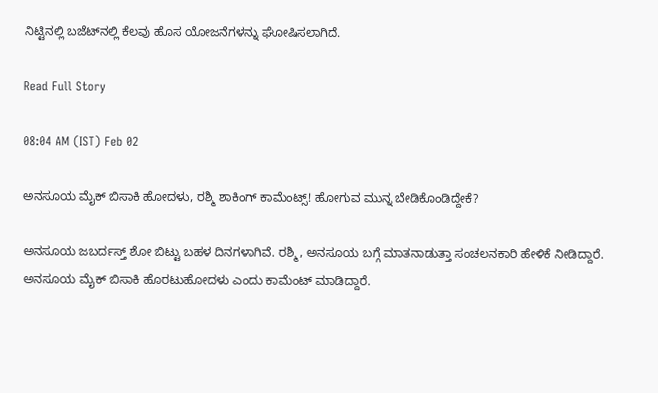ನಿಟ್ಟಿನಲ್ಲಿ ಬಜೆಟ್‌ನಲ್ಲಿ ಕೆಲವು ಹೊಸ ಯೋಜನೆಗಳನ್ನು ಘೋಷಿಸಲಾಗಿದೆ.

Read Full Story

08:04 AM (IST) Feb 02

ಅನಸೂಯ ಮೈಕ್ ಬಿಸಾಕಿ ಹೋದಳು, ರಶ್ಮಿ ಶಾಕಿಂಗ್ ಕಾಮೆಂಟ್ಸ್! ಹೋಗುವ ಮುನ್ನ ಬೇಡಿಕೊಂಡಿದ್ದೇಕೆ?

ಅನಸೂಯ ಜಬರ್ದಸ್ತ್ ಶೋ ಬಿಟ್ಟು ಬಹಳ ದಿನಗಳಾಗಿವೆ. ರಶ್ಮಿ, ಅನಸೂಯ ಬಗ್ಗೆ ಮಾತನಾಡುತ್ತಾ ಸಂಚಲನಕಾರಿ ಹೇಳಿಕೆ ನೀಡಿದ್ದಾರೆ. ಅನಸೂಯ ಮೈಕ್ ಬಿಸಾಕಿ ಹೊರಟುಹೋದಳು ಎಂದು ಕಾಮೆಂಟ್ ಮಾಡಿದ್ದಾರೆ.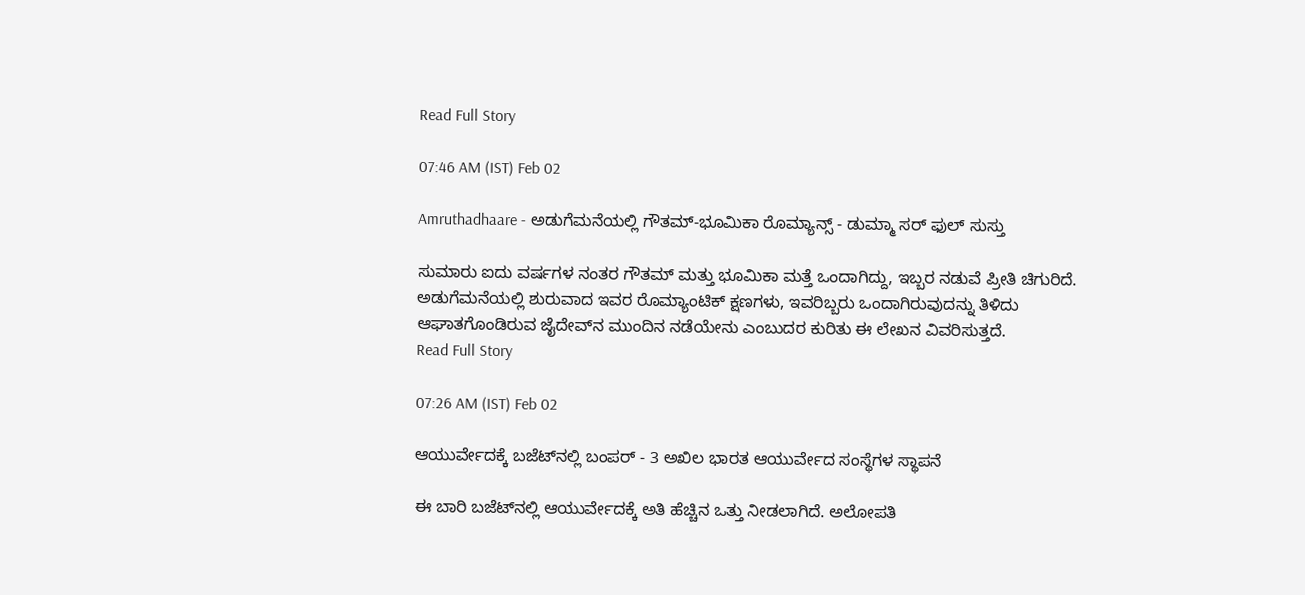Read Full Story

07:46 AM (IST) Feb 02

Amruthadhaare - ಅಡುಗೆಮನೆಯಲ್ಲಿ ಗೌತಮ್-ಭೂಮಿಕಾ ರೊಮ್ಯಾನ್ಸ್ - ಡುಮ್ಮಾ ಸರ್ ಫುಲ್ ಸುಸ್ತು

ಸುಮಾರು ಐದು ವರ್ಷಗಳ ನಂತರ ಗೌತಮ್ ಮತ್ತು ಭೂಮಿಕಾ ಮತ್ತೆ ಒಂದಾಗಿದ್ದು, ಇಬ್ಬರ ನಡುವೆ ಪ್ರೀತಿ ಚಿಗುರಿದೆ. ಅಡುಗೆಮನೆಯಲ್ಲಿ ಶುರುವಾದ ಇವರ ರೊಮ್ಯಾಂಟಿಕ್ ಕ್ಷಣಗಳು, ಇವರಿಬ್ಬರು ಒಂದಾಗಿರುವುದನ್ನು ತಿಳಿದು ಆಘಾತಗೊಂಡಿರುವ ಜೈದೇವ್‌ನ ಮುಂದಿನ ನಡೆಯೇನು ಎಂಬುದರ ಕುರಿತು ಈ ಲೇಖನ ವಿವರಿಸುತ್ತದೆ.
Read Full Story

07:26 AM (IST) Feb 02

ಆಯುರ್ವೇದಕ್ಕೆ ಬಜೆಟ್‌ನಲ್ಲಿ ಬಂಪರ್‌ - 3 ಅಖಿಲ ಭಾರತ ಆಯುರ್ವೇದ ಸಂಸ್ಥೆಗಳ ಸ್ಥಾಪನೆ

ಈ ಬಾರಿ ಬಜೆಟ್‌ನಲ್ಲಿ ಆಯುರ್ವೇದಕ್ಕೆ ಅತಿ ಹೆಚ್ಚಿನ ಒತ್ತು ನೀಡಲಾಗಿದೆ. ಅಲೋಪತಿ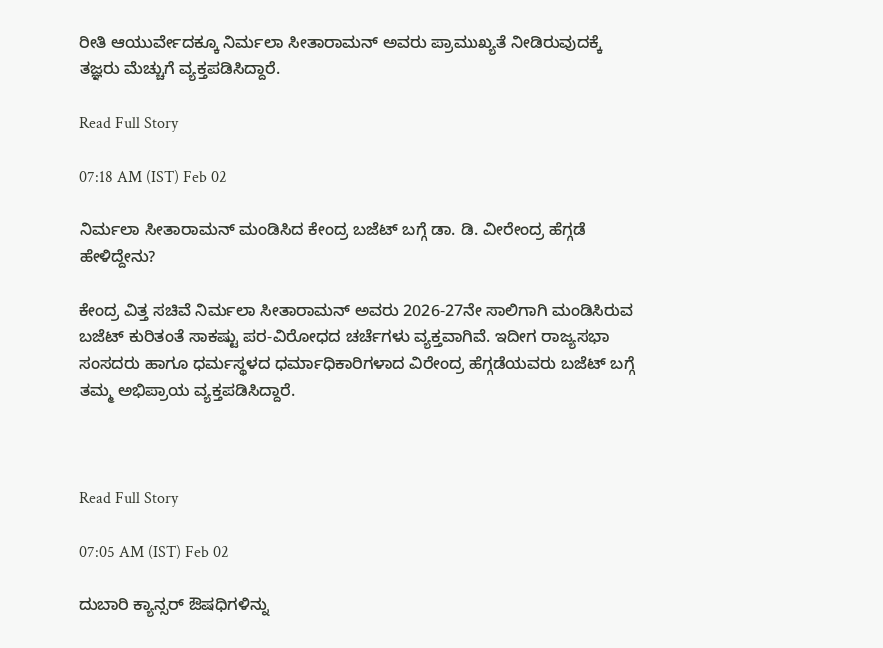ರೀತಿ ಆಯುರ್ವೇದಕ್ಕೂ ನಿರ್ಮಲಾ ಸೀತಾರಾಮನ್ ಅವರು ಪ್ರಾಮುಖ್ಯತೆ ನೀಡಿರುವುದಕ್ಕೆ ತಜ್ಞರು ಮೆಚ್ಚುಗೆ ವ್ಯಕ್ತಪಡಿಸಿದ್ದಾರೆ.

Read Full Story

07:18 AM (IST) Feb 02

ನಿರ್ಮಲಾ ಸೀತಾರಾಮನ್ ಮಂಡಿಸಿದ ಕೇಂದ್ರ ಬಜೆಟ್‌ ಬಗ್ಗೆ ಡಾ. ಡಿ. ವೀರೇಂದ್ರ ಹೆಗ್ಗಡೆ ಹೇಳಿದ್ದೇನು?

ಕೇಂದ್ರ ವಿತ್ತ ಸಚಿವೆ ನಿರ್ಮಲಾ ಸೀತಾರಾಮನ್ ಅವರು 2026-27ನೇ ಸಾಲಿಗಾಗಿ ಮಂಡಿಸಿರುವ ಬಜೆಟ್ ಕುರಿತಂತೆ ಸಾಕಷ್ಟು ಪರ-ವಿರೋಧದ ಚರ್ಚೆಗಳು ವ್ಯಕ್ತವಾಗಿವೆ. ಇದೀಗ ರಾಜ್ಯಸಭಾ ಸಂಸದರು ಹಾಗೂ ಧರ್ಮಸ್ಥಳದ ಧರ್ಮಾಧಿಕಾರಿಗಳಾದ ವಿರೇಂದ್ರ ಹೆಗ್ಗಡೆಯವರು ಬಜೆಟ್‌ ಬಗ್ಗೆ ತಮ್ಮ ಅಭಿಪ್ರಾಯ ವ್ಯಕ್ತಪಡಿಸಿದ್ದಾರೆ.



Read Full Story

07:05 AM (IST) Feb 02

ದುಬಾರಿ ಕ್ಯಾನ್ಸರ್ ಔಷಧಿಗಳಿನ್ನು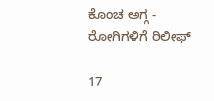ಕೊಂಚ ಅಗ್ಗ - ರೋಗಿಗಳಿಗೆ ರಿಲೀಫ್‌

17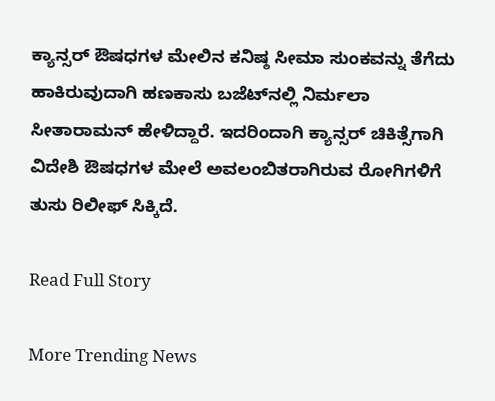ಕ್ಯಾನ್ಸರ್ ಔಷಧಗಳ ಮೇಲಿನ ಕನಿಷ್ಠ ಸೀಮಾ ಸುಂಕವನ್ನು ತೆಗೆದು ಹಾಕಿರುವುದಾಗಿ ಹಣಕಾಸು ಬಜೆಟ್‌ನಲ್ಲಿ ನಿರ್ಮಲಾ ಸೀತಾರಾಮನ್‌ ಹೇಳಿದ್ದಾರೆ. ಇದರಿಂದಾಗಿ ಕ್ಯಾನ್ಸರ್‌ ಚಿಕಿತ್ಸೆಗಾಗಿ ವಿದೇಶಿ ಔಷಧಗಳ ಮೇಲೆ ಅವಲಂಬಿತರಾಗಿರುವ ರೋಗಿಗಳಿಗೆ ತುಸು ರಿಲೀಫ್‌ ಸಿಕ್ಕಿದೆ.

Read Full Story

More Trending News